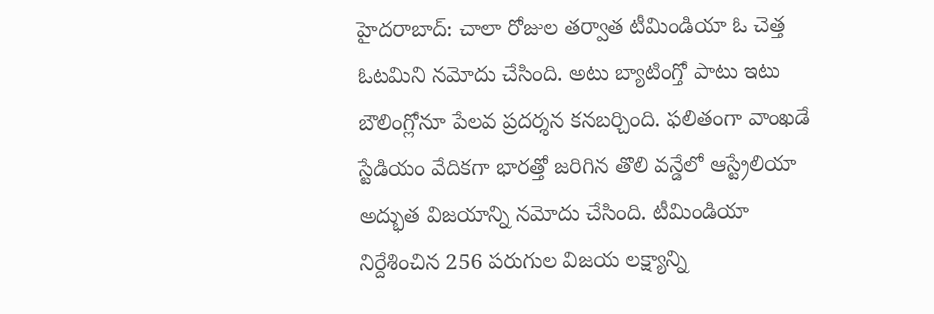హైదరాబాద్: చాలా రోజుల తర్వాత టీమిండియా ఓ చెత్త ఓటమిని నమోదు చేసింది. అటు బ్యాటింగ్తో పాటు ఇటు బౌలింగ్లోనూ పేలవ ప్రదర్శన కనబర్చింది. ఫలితంగా వాంఖడే స్టేడియం వేదికగా భారత్తో జరిగిన తొలి వన్డేలో ఆస్ట్రేలియా అద్భుత విజయాన్ని నమోదు చేసింది. టీమిండియా నిర్దేశించిన 256 పరుగుల విజయ లక్ష్యాన్ని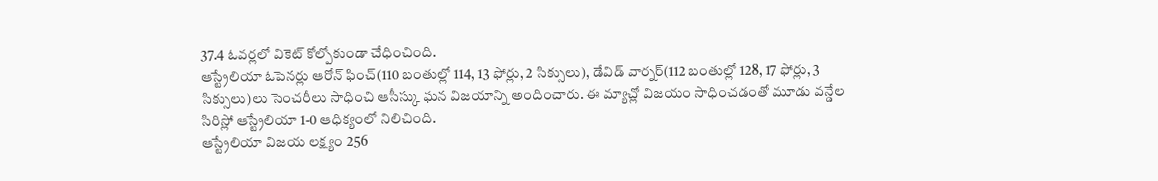37.4 ఓవర్లలో వికెట్ కోల్పోకుండా చేధించింది.
ఆస్ట్రేలియా ఓపెనర్లు ఆరోన్ ఫించ్(110 బంతుల్లో 114, 13 ఫోర్లు, 2 సిక్సులు), డేవిడ్ వార్నర్(112 బంతుల్లో 128, 17 ఫోర్లు, 3 సిక్సులు)లు సెంచరీలు సాధించి ఆసీస్కు ఘన విజయాన్ని అందించారు. ఈ మ్యాచ్లో విజయం సాధించడంతో మూడు వన్డేల సిరిస్లో ఆస్ట్రేలియా 1-0 ఆధిక్యంలో నిలిచింది.
ఆస్ట్రేలియా విజయ లక్ష్యం 256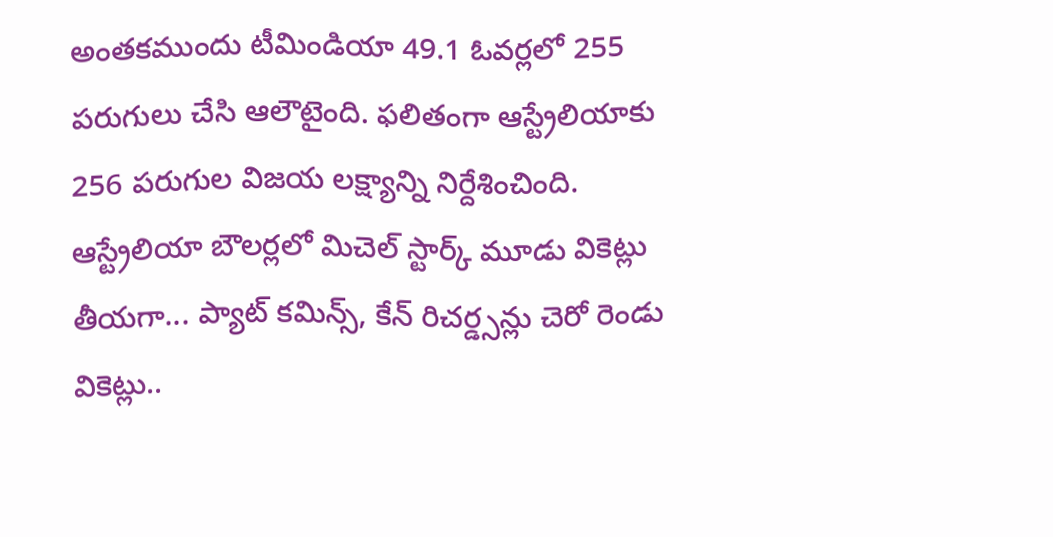అంతకముందు టీమిండియా 49.1 ఓవర్లలో 255 పరుగులు చేసి ఆలౌటైంది. ఫలితంగా ఆస్ట్రేలియాకు 256 పరుగుల విజయ లక్ష్యాన్ని నిర్దేశించింది. ఆస్ట్రేలియా బౌలర్లలో మిచెల్ స్టార్క్ మూడు వికెట్లు తీయగా... ప్యాట్ కమిన్స్, కేన్ రిచర్డ్సన్లు చెరో రెండు వికెట్లు..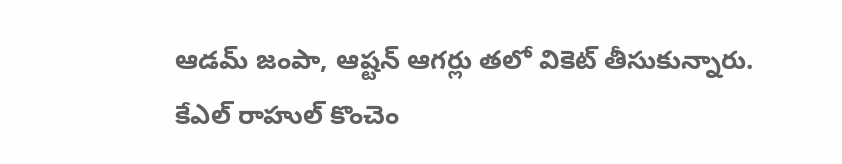ఆడమ్ జంపా, ఆష్టన్ ఆగర్లు తలో వికెట్ తీసుకున్నారు.
కేఎల్ రాహుల్ కొంచెం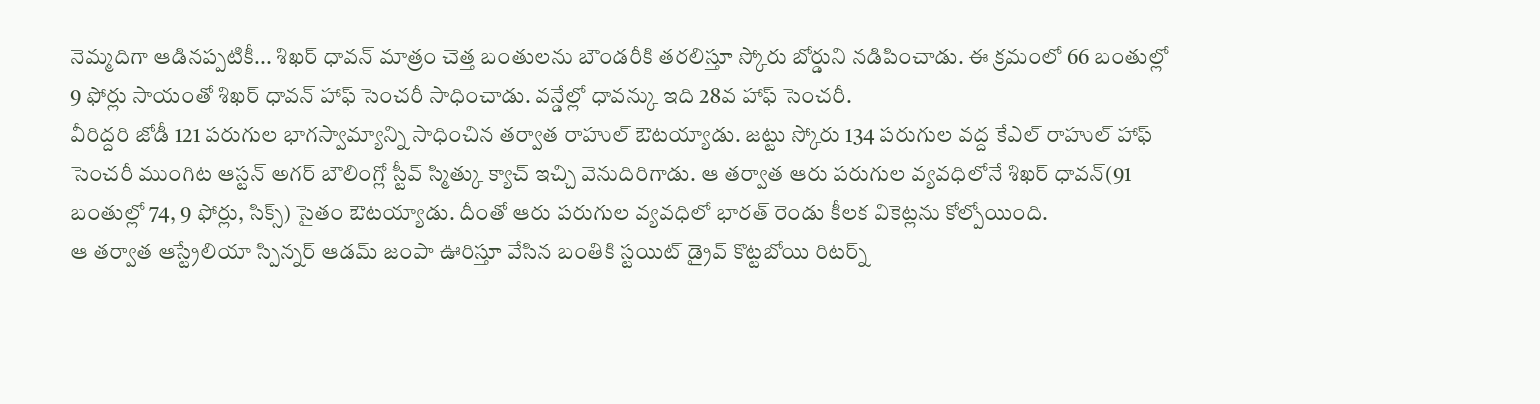నెమ్మదిగా ఆడినప్పటికీ... శిఖర్ ధావన్ మాత్రం చెత్త బంతులను బౌండరీకి తరలిస్తూ స్కోరు బోర్డుని నడిపించాడు. ఈ క్రమంలో 66 బంతుల్లో 9 ఫోర్లు సాయంతో శిఖర్ ధావన్ హాఫ్ సెంచరీ సాధించాడు. వన్డేల్లో ధావన్కు ఇది 28వ హాఫ్ సెంచరీ.
వీరిద్దరి జోడీ 121 పరుగుల భాగస్వామ్యాన్ని సాధించిన తర్వాత రాహుల్ ఔటయ్యాడు. జట్టు స్కోరు 134 పరుగుల వద్ద కేఎల్ రాహుల్ హాఫ్ సెంచరీ ముంగిట ఆస్టన్ అగర్ బౌలింగ్లో స్టీవ్ స్మిత్కు క్యాచ్ ఇచ్చి వెనుదిరిగాడు. ఆ తర్వాత ఆరు పరుగుల వ్యవధిలోనే శిఖర్ ధావన్(91 బంతుల్లో 74, 9 ఫోర్లు, సిక్స్) సైతం ఔటయ్యాడు. దీంతో ఆరు పరుగుల వ్యవధిలో భారత్ రెండు కీలక వికెట్లను కోల్పోయింది.
ఆ తర్వాత ఆస్ట్రేలియా స్పిన్నర్ ఆడమ్ జంపా ఊరిస్తూ వేసిన బంతికి స్టయిట్ డ్రైవ్ కొట్టబోయి రిటర్న్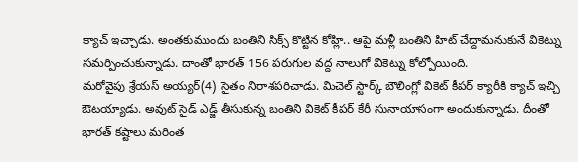క్యాచ్ ఇచ్చాడు. అంతకుముందు బంతిని సిక్స్ కొట్టిన కోహ్లి.. ఆపై మళ్లీ బంతిని హిట్ చేద్దామనుకునే వికెట్ను సమర్పించుకున్నాడు. దాంతో భారత్ 156 పరుగుల వద్ద నాలుగో వికెట్ను కోల్పోయింది.
మరోవైపు శ్రేయస్ అయ్యర్(4) సైతం నిరాశపరిచాడు. మిచెల్ స్టార్క్ బౌలింగ్లో వికెట్ కీపర్ క్యారీకి క్యాచ్ ఇచ్చి ఔటయ్యాడు. అవుట్ సైడ్ ఎడ్జ్ తీసుకున్న బంతిని వికెట్ కీపర్ కేరీ సునాయాసంగా అందుకున్నాడు. దీంతో భారత్ కష్టాలు మరింత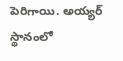పెరిగాయి. అయ్యర్ స్థానంలో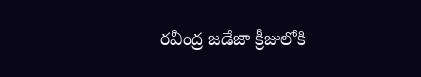రవీంద్ర జడేజా క్రీజులోకి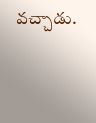వచ్చాడు.